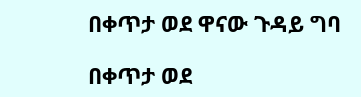በቀጥታ ወደ ዋናው ጉዳይ ግባ

በቀጥታ ወደ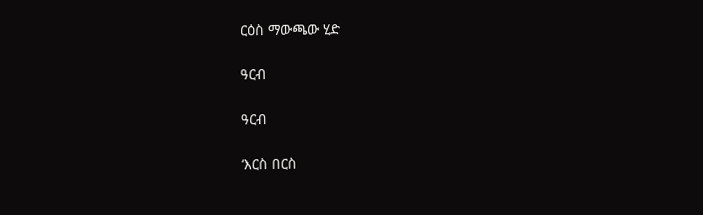ርዕስ ማውጫው ሂድ

ዓርብ

ዓርብ

‘እርስ በርስ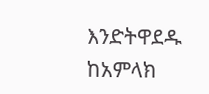እንድትዋደዱ ከአምላክ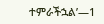ተምራችኋል’—1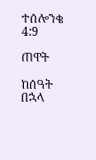ተሰሎንቄ 4:9

ጠዋት

ከሰዓት በኋላ